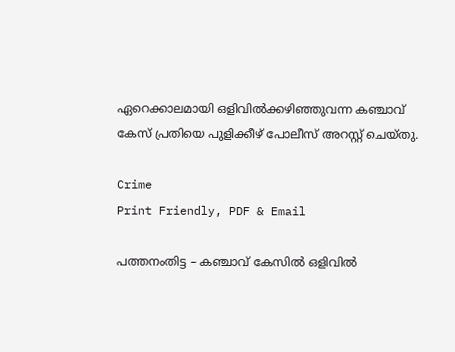ഏറെക്കാലമായി ഒളിവിൽക്കഴിഞ്ഞുവന്ന കഞ്ചാവ് കേസ് പ്രതിയെ പുളിക്കീഴ് പോലീസ് അറസ്റ്റ് ചെയ്തു.

Crime
Print Friendly, PDF & Email

പത്തനംതിട്ട – കഞ്ചാവ് കേസിൽ ഒളിവിൽ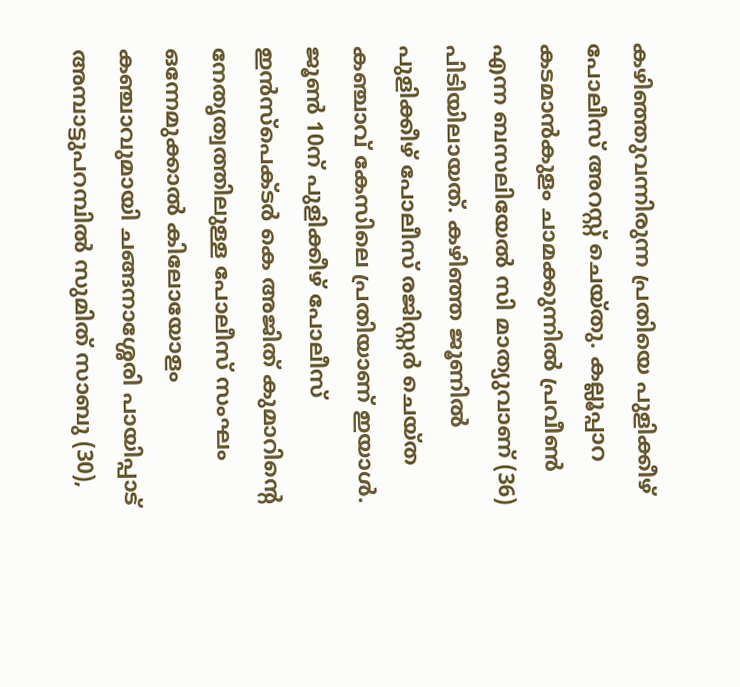കഴിഞ്ഞുവന്നിരുന്ന പ്രതിയെ പുളിക്കീഴ് പോലീസ് അറസ്റ്റ് ചെയ്തു. കല്ലൂപ്പാറ കടമാൻകുളം ചാമക്കുന്നിൽ പ്രവീൺ എന്ന ബസലിയേൽ സി മാത്യുവാണ് (36) പിടിയിലായത്. കഴിഞ്ഞ ജൂണിൽ പുളിക്കീഴ് പോലീസ് രജിസ്റ്റർ ചെയ്ത കഞ്ചാവ് കേസിലെ പ്രതിയാണ് ഇയാൾ. ജൂൺ 10ന് പുളിക്കീഴ് പോലീസ് ഇൻസ്‌പെക്ടർ കെ അജിത് കുമാറിന്റെ നേതൃത്വത്തിലുള്ള പോലീസ് സംഘം ഒന്നേമുക്കാൽ കിലോയോളം കഞ്ചാവുമായി ചങ്ങനാശ്ശേരി പായിപ്പാട് അമ്പാട്ടുപറമ്പിൽ സുമിത് സാബു (30),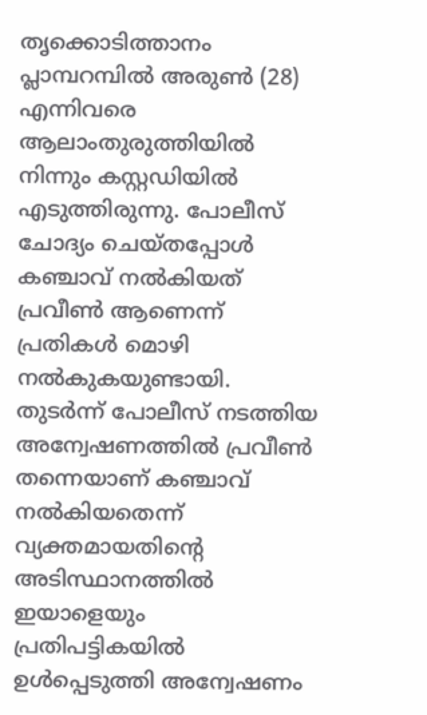തൃക്കൊടിത്താനം പ്ലാമ്പറമ്പിൽ അരുൺ (28) എന്നിവരെ ആലാംതുരുത്തിയിൽ നിന്നും കസ്റ്റഡിയിൽ എടുത്തിരുന്നു. പോലീസ് ചോദ്യം ചെയ്തപ്പോൾ കഞ്ചാവ് നൽകിയത് പ്രവീൺ ആണെന്ന് പ്രതികൾ മൊഴി നൽകുകയുണ്ടായി. തുടർന്ന് പോലീസ് നടത്തിയ അന്വേഷണത്തിൽ പ്രവീൺ തന്നെയാണ് കഞ്ചാവ് നൽകിയതെന്ന് വ്യക്തമായതിന്റെ അടിസ്ഥാനത്തിൽ ഇയാളെയും പ്രതിപട്ടികയിൽ ഉൾപ്പെടുത്തി അന്വേഷണം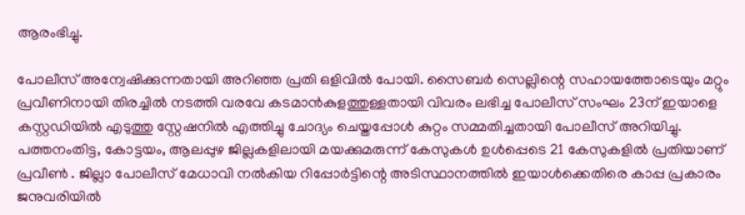ആരംഭിച്ചു.

പോലീസ് അന്വേഷിക്കുന്നതായി അറിഞ്ഞ പ്രതി ഒളിവിൽ പോയി. സൈബർ സെല്ലിന്റെ സഹായത്തോടെയും മറ്റും പ്രവീണിനായി തിരച്ചിൽ നടത്തി വരവേ കടമാൻകുളത്തുള്ളതായി വിവരം ലഭിച്ച പോലീസ് സംഘം 23ന് ഇയാളെ കസ്റ്റഡിയിൽ എടുത്തു സ്റ്റേഷനിൽ എത്തിച്ചു ചോദ്യം ചെയ്തപ്പോൾ കുറ്റം സമ്മതിച്ചതായി പോലീസ് അറിയിച്ചു. പത്തനംതിട്ട, കോട്ടയം, ആലപ്പുഴ ജില്ലകളിലായി മയക്കുമരുന്ന് കേസുകൾ ഉൾപ്പെടെ 21 കേസുകളിൽ പ്രതിയാണ് പ്രവീൺ . ജില്ലാ പോലീസ് മേധാവി നൽകിയ റിപ്പോർട്ടിന്റെ അടിസ്ഥാനത്തിൽ ഇയാൾക്കെതിരെ കാപ്പ പ്രകാരം ജനുവരിയിൽ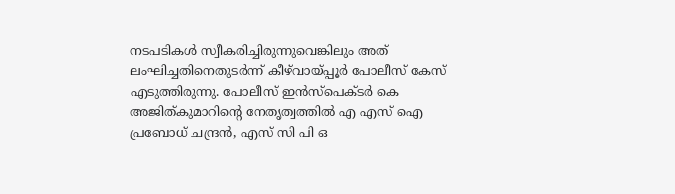നടപടികൾ സ്വീകരിച്ചിരുന്നുവെങ്കിലും അത് ലംഘിച്ചതിനെതുടർന്ന് കീഴ്‌വായ്‌പ്പൂർ പോലീസ് കേസ് എടുത്തിരുന്നു. പോലീസ് ഇൻസ്‌പെക്ടർ കെ അജിത്കുമാറിന്റെ നേതൃത്വത്തിൽ എ എസ് ഐ പ്രബോധ് ചന്ദ്രൻ, എസ് സി പി ഒ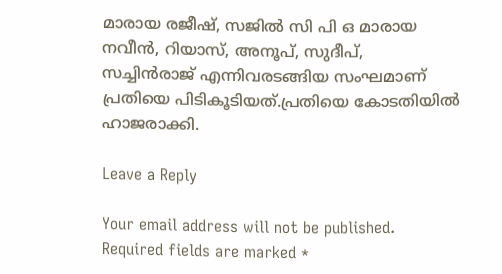മാരായ രജീഷ്, സജിൽ സി പി ഒ മാരായ നവീൻ, റിയാസ്, അനൂപ്, സുദീപ്, സച്ചിൻരാജ് എന്നിവരടങ്ങിയ സംഘമാണ് പ്രതിയെ പിടികൂടിയത്.പ്രതിയെ കോടതിയിൽ ഹാജരാക്കി.

Leave a Reply

Your email address will not be published. Required fields are marked *